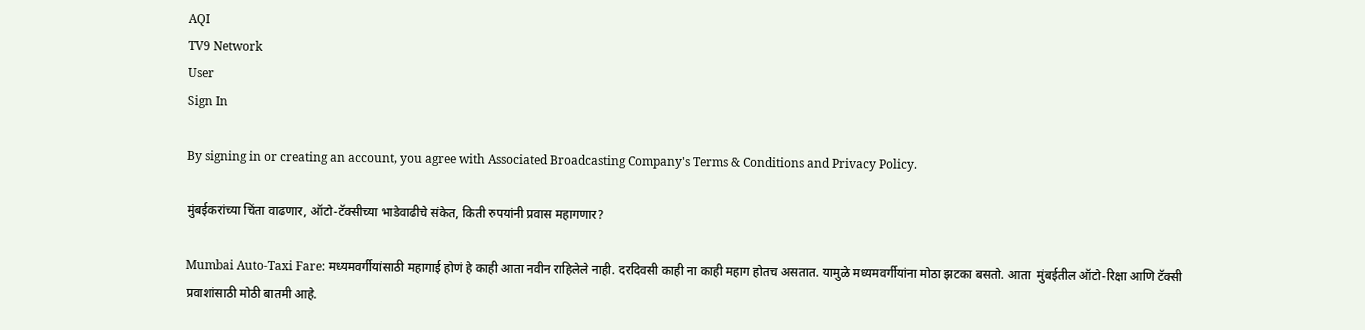AQI
TV9 Network
User
Sign In

By signing in or creating an account, you agree with Associated Broadcasting Company's Terms & Conditions and Privacy Policy.

मुंबईकरांच्या चिंता वाढणार, ऑटो-टॅक्सीच्या भाडेवाढीचे संकेत, किती रुपयांनी प्रवास महागणार?

Mumbai Auto-Taxi Fare: मध्यमवर्गीयांसाठी महागाई होणं हे काही आता नवीन राहिलेले नाही. दरदिवसी काही ना काही महाग होतच असतात. यामुळे मध्यमवर्गीयांना मोठा झटका बसतो. आता  मुंबईतील ऑटो-रिक्षा आणि टॅक्सी प्रवाशांसाठी मोठी बातमी आहे.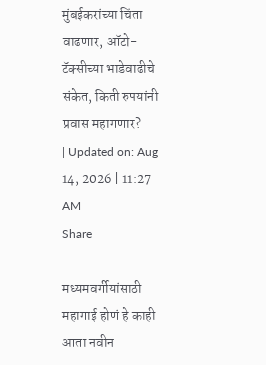मुंबईकरांच्या चिंता वाढणार, ऑटो-टॅक्सीच्या भाडेवाढीचे संकेत, किती रुपयांनी प्रवास महागणार?
| Updated on: Aug 14, 2026 | 11:27 AM
Share

मध्यमवर्गीयांसाठी महागाई होणं हे काही आता नवीन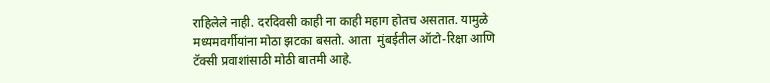राहिलेले नाही. दरदिवसी काही ना काही महाग होतच असतात. यामुळे मध्यमवर्गीयांना मोठा झटका बसतो. आता  मुंबईतील ऑटो-रिक्षा आणि टॅक्सी प्रवाशांसाठी मोठी बातमी आहे.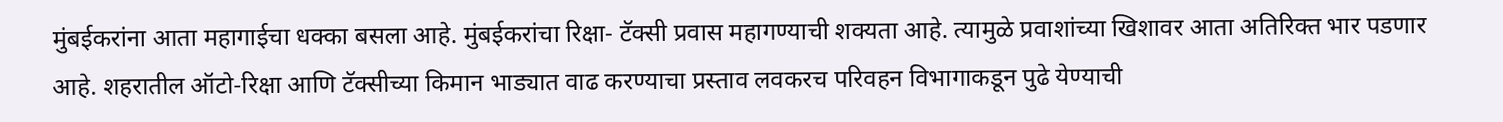मुंबईकरांना आता महागाईचा धक्का बसला आहे. मुंबईकरांचा रिक्षा- टॅक्सी प्रवास महागण्याची शक्यता आहे. त्यामुळे प्रवाशांच्या खिशावर आता अतिरिक्त भार पडणार आहे. शहरातील ऑटो-रिक्षा आणि टॅक्सीच्या किमान भाड्यात वाढ करण्याचा प्रस्ताव लवकरच परिवहन विभागाकडून पुढे येण्याची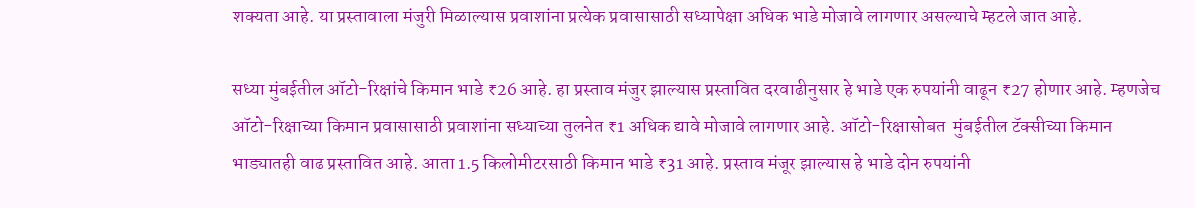शक्यता आहे. या प्रस्तावाला मंजुरी मिळाल्यास प्रवाशांना प्रत्येक प्रवासासाठी सध्यापेक्षा अधिक भाडे मोजावे लागणार असल्याचे म्हटले जात आहे.

सध्या मुंबईतील ऑटो-रिक्षांचे किमान भाडे ₹26 आहे. हा प्रस्ताव मंजुर झाल्यास प्रस्तावित दरवाढीनुसार हे भाडे एक रुपयांनी वाढून ₹27 होणार आहे. म्हणजेच ऑटो-रिक्षाच्या किमान प्रवासासाठी प्रवाशांना सध्याच्या तुलनेत ₹1 अधिक द्यावे मोजावे लागणार आहे. ऑटो-रिक्षासोबत  मुंबईतील टॅक्सीच्या किमान भाड्यातही वाढ प्रस्तावित आहे. आता 1.5 किलोमीटरसाठी किमान भाडे ₹31 आहे. प्रस्ताव मंजूर झाल्यास हे भाडे दोन रुपयांनी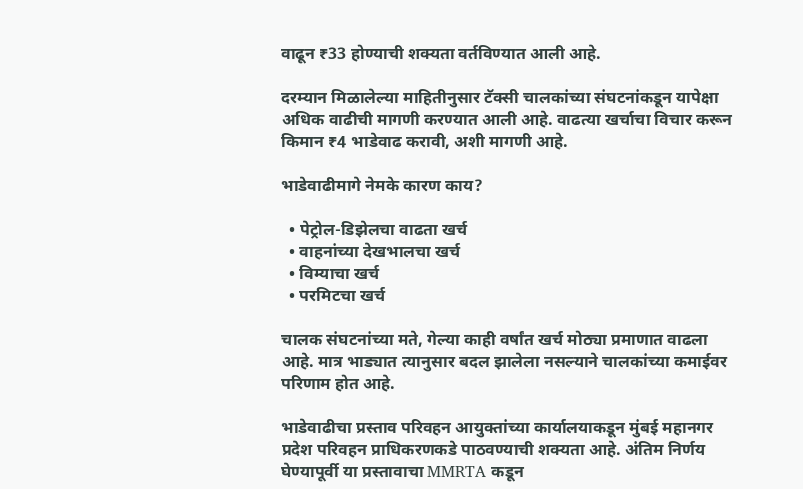वाढून ₹33 होण्याची शक्यता वर्तविण्यात आली आहे.

दरम्यान मिळालेल्या माहितीनुसार टॅक्सी चालकांच्या संघटनांकडून यापेक्षा अधिक वाढीची मागणी करण्यात आली आहे. वाढत्या खर्चाचा विचार करून किमान ₹4 भाडेवाढ करावी, अशी मागणी आहे.

भाडेवाढीमागे नेमके कारण काय?

  • पेट्रोल-डिझेलचा वाढता खर्च
  • वाहनांच्या देखभालचा खर्च
  • विम्याचा खर्च
  • परमिटचा खर्च

चालक संघटनांच्या मते, गेल्या काही वर्षांत खर्च मोठ्या प्रमाणात वाढला आहे. मात्र भाड्यात त्यानुसार बदल झालेला नसल्याने चालकांच्या कमाईवर परिणाम होत आहे.

भाडेवाढीचा प्रस्ताव परिवहन आयुक्तांच्या कार्यालयाकडून मुंबई महानगर प्रदेश परिवहन प्राधिकरणकडे पाठवण्याची शक्यता आहे. अंतिम निर्णय घेण्यापूर्वी या प्रस्तावाचा MMRTA कडून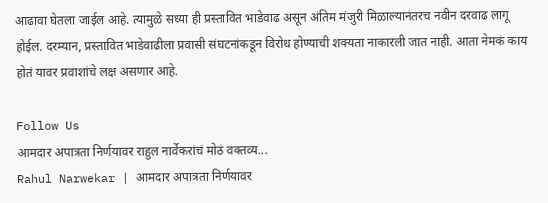आढावा घेतला जाईल आहे. त्यामुळे सध्या ही प्रस्तावित भाडेवाढ असून अंतिम मंजुरी मिळाल्यानंतरच नवीन दरवाढ लागू होईल. दरम्यान, प्रस्तावित भाडेवाढीला प्रवासी संघटनांकडून विरोध होण्याची शक्यता नाकारली जात नाही. आता नेमकं काय होतं यावर प्रवाशांचे लक्ष असणार आहे.

Follow Us
आमदार अपात्रता निर्णयावर राहुल नार्वेकरांचं मोठं वक्तव्य...
Rahul Narwekar | आमदार अपात्रता निर्णयावर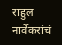राहुल नार्वेकरांचं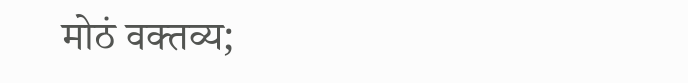मोठं वक्तव्य;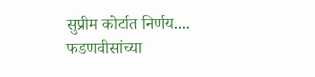सुप्रीम कोर्टात निर्णय....
फडणवीसांच्या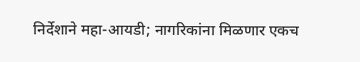निर्देशाने महा-आयडी; नागरिकांना मिळणार एकच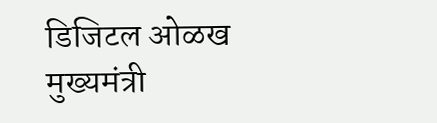डिजिटल ओळख
मुख्यमंत्री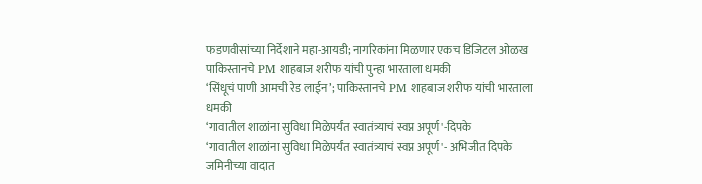फडणवीसांच्या निर्देशाने महा-आयडी; नागरिकांना मिळणार एकच डिजिटल ओळख
पाकिस्तानचे PM शाहबाज शरीफ यांची पुन्हा भारताला धमकी
‘सिंधूचं पाणी आमची रेड लाईन’; पाकिस्तानचे PM शाहबाज शरीफ यांची भारताला धमकी
‘गावातील शाळांना सुविधा मिळेपर्यंत स्वातंत्र्याचं स्वप्न अपूर्ण'-दिपके
‘गावातील शाळांना सुविधा मिळेपर्यंत स्वातंत्र्याचं स्वप्न अपूर्ण'- अभिजीत दिपके
जमिनीच्या वादात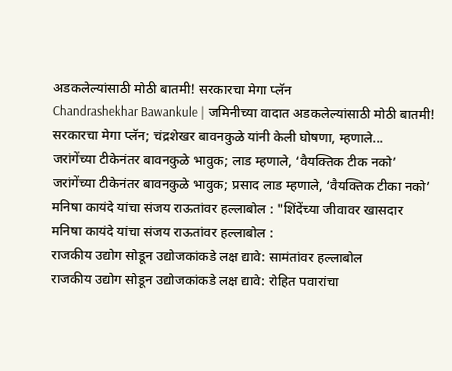अडकलेल्यांसाठी मोठी बातमी! सरकारचा मेगा प्लॅन
Chandrashekhar Bawankule | जमिनीच्या वादात अडकलेल्यांसाठी मोठी बातमी! सरकारचा मेगा प्लॅन; चंद्रशेखर बावनकुळे यांनी केली घोषणा, म्हणाले...
जरांगेंच्या टीकेनंतर बावनकुळे भावुक; लाड म्हणाले, ‘वैयक्तिक टीक नको’
जरांगेंच्या टीकेनंतर बावनकुळे भावुक; प्रसाद लाड म्हणाले, ‘वैयक्तिक टीका नको’
मनिषा कायंदे यांचा संजय राऊतांवर हल्लाबोल : "शिंदेंच्या जीवावर खासदार
मनिषा कायंदे यांचा संजय राऊतांवर हल्लाबोल :
राजकीय उद्योग सोडून उद्योजकांकडे लक्ष द्यावे: सामंतांवर हल्लाबोल
राजकीय उद्योग सोडून उद्योजकांकडे लक्ष द्यावे: रोहित पवारांचा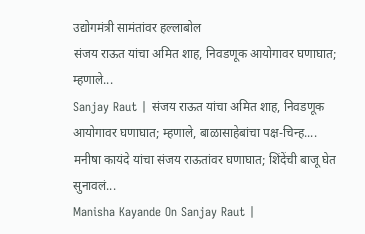उद्योगमंत्री सामंतांवर हल्लाबोल
संजय राऊत यांचा अमित शाह, निवडणूक आयोगावर घणाघात; म्हणाले...
Sanjay Raut | संजय राऊत यांचा अमित शाह, निवडणूक आयोगावर घणाघात; म्हणाले, बाळासाहेबांचा पक्ष-चिन्ह....
मनीषा कायंदे यांचा संजय राऊतांवर घणाघात; शिंदेंची बाजू घेत सुनावलं...
Manisha Kayande On Sanjay Raut |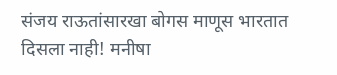संजय राऊतांसारखा बोगस माणूस भारतात दिसला नाही! मनीषा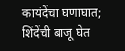कायंदेंचा घणाघात; शिंदेंची बाजू घेत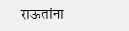राऊतांना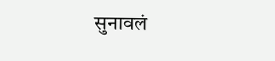सुनावलं